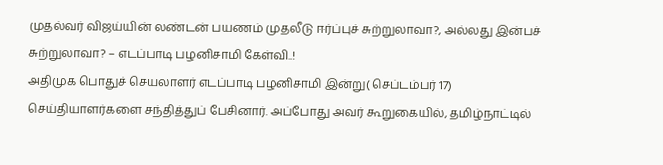முதல்வர் விஜய்யின் லண்டன் பயணம் முதலீடு ஈர்ப்புச் சுற்றுலாவா?, அல்லது இன்பச் சுற்றுலாவா? – எடப்பாடி பழனிசாமி கேள்வி..!
அதிமுக பொதுச் செயலாளர் எடப்பாடி பழனிசாமி இன்று( செப்டம்பர் 17) செய்தியாளர்களை சந்தித்துப் பேசினார். அப்போது அவர் கூறுகையில், தமிழ்நாட்டில்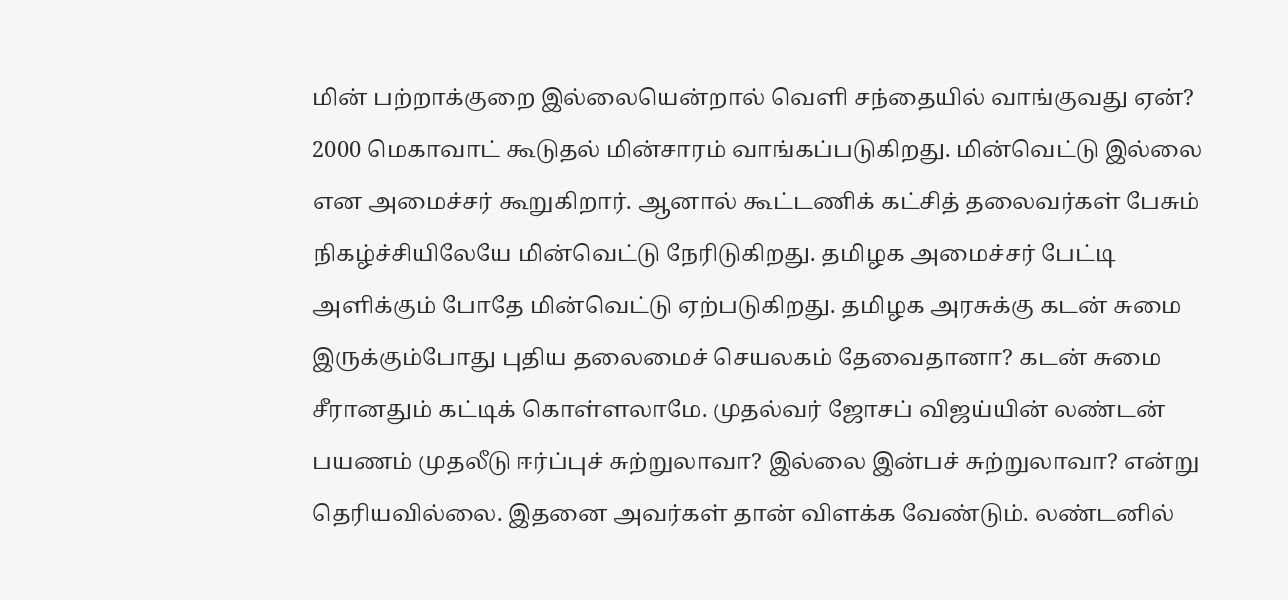மின் பற்றாக்குறை இல்லையென்றால் வெளி சந்தையில் வாங்குவது ஏன்? 2000 மெகாவாட் கூடுதல் மின்சாரம் வாங்கப்படுகிறது. மின்வெட்டு இல்லை என அமைச்சர் கூறுகிறார். ஆனால் கூட்டணிக் கட்சித் தலைவர்கள் பேசும் நிகழ்ச்சியிலேயே மின்வெட்டு நேரிடுகிறது. தமிழக அமைச்சர் பேட்டி அளிக்கும் போதே மின்வெட்டு ஏற்படுகிறது. தமிழக அரசுக்கு கடன் சுமை இருக்கும்போது புதிய தலைமைச் செயலகம் தேவைதானா? கடன் சுமை சீரானதும் கட்டிக் கொள்ளலாமே. முதல்வர் ஜோசப் விஜய்யின் லண்டன் பயணம் முதலீடு ஈர்ப்புச் சுற்றுலாவா? இல்லை இன்பச் சுற்றுலாவா? என்று தெரியவில்லை. இதனை அவர்கள் தான் விளக்க வேண்டும். லண்டனில்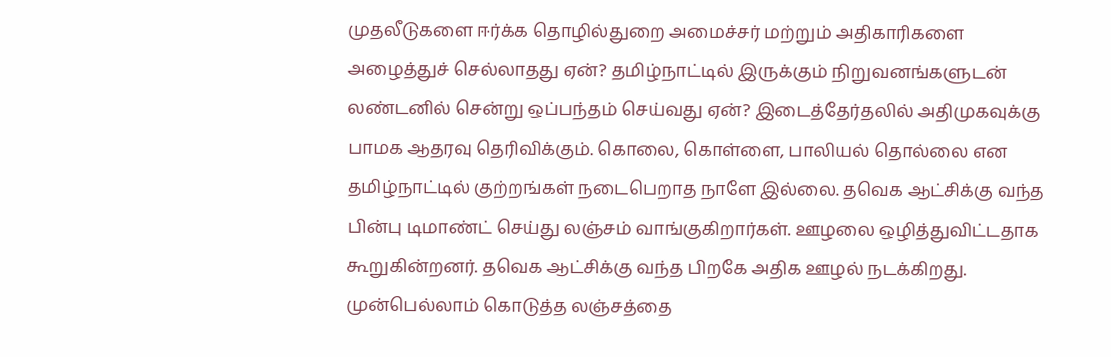முதலீடுகளை ஈர்க்க தொழில்துறை அமைச்சர் மற்றும் அதிகாரிகளை அழைத்துச் செல்லாதது ஏன்? தமிழ்நாட்டில் இருக்கும் நிறுவனங்களுடன் லண்டனில் சென்று ஒப்பந்தம் செய்வது ஏன்? இடைத்தேர்தலில் அதிமுகவுக்கு பாமக ஆதரவு தெரிவிக்கும். கொலை, கொள்ளை, பாலியல் தொல்லை என தமிழ்நாட்டில் குற்றங்கள் நடைபெறாத நாளே இல்லை. தவெக ஆட்சிக்கு வந்த பின்பு டிமாண்ட் செய்து லஞ்சம் வாங்குகிறார்கள். ஊழலை ஒழித்துவிட்டதாக கூறுகின்றனர். தவெக ஆட்சிக்கு வந்த பிறகே அதிக ஊழல் நடக்கிறது. முன்பெல்லாம் கொடுத்த லஞ்சத்தை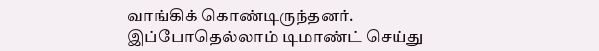வாங்கிக் கொண்டிருந்தனர். இப்போதெல்லாம் டிமாண்ட் செய்து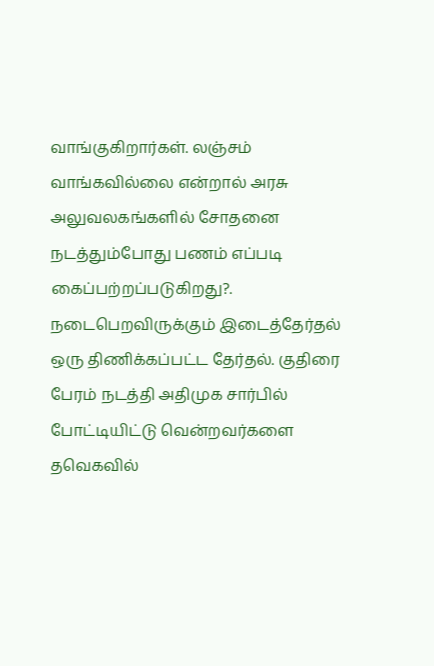வாங்குகிறார்கள். லஞ்சம் வாங்கவில்லை என்றால் அரசு அலுவலகங்களில் சோதனை நடத்தும்போது பணம் எப்படி கைப்பற்றப்படுகிறது?. நடைபெறவிருக்கும் இடைத்தேர்தல் ஒரு திணிக்கப்பட்ட தேர்தல். குதிரை பேரம் நடத்தி அதிமுக சார்பில் போட்டியிட்டு வென்றவர்களை தவெகவில்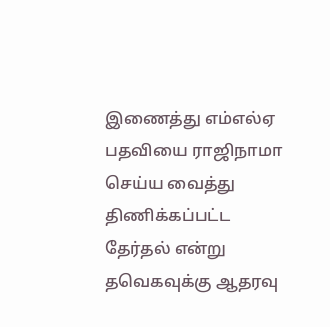இணைத்து எம்எல்ஏ பதவியை ராஜிநாமா செய்ய வைத்து திணிக்கப்பட்ட தேர்தல் என்று தவெகவுக்கு ஆதரவு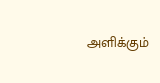அளிக்கும்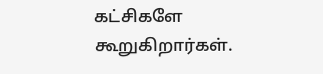கட்சிகளே கூறுகிறார்கள்.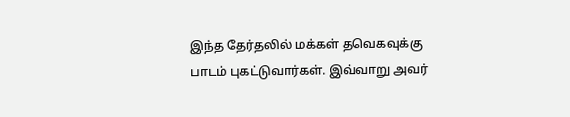இந்த தேர்தலில் மக்கள் தவெகவுக்கு பாடம் புகட்டுவார்கள். இவ்வாறு அவர்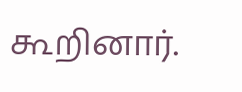கூறினார்.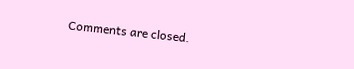Comments are closed.